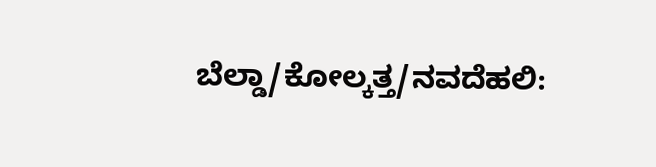ಬೆಲ್ಡಾ/ಕೋಲ್ಕತ್ತ/ನವದೆಹಲಿ: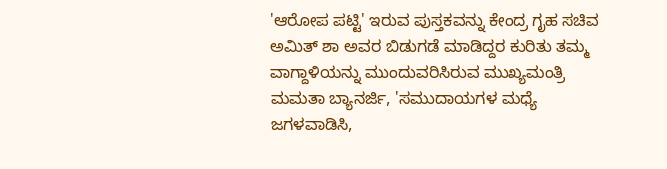'ಆರೋಪ ಪಟ್ಟಿ' ಇರುವ ಪುಸ್ತಕವನ್ನು ಕೇಂದ್ರ ಗೃಹ ಸಚಿವ ಅಮಿತ್ ಶಾ ಅವರ ಬಿಡುಗಡೆ ಮಾಡಿದ್ದರ ಕುರಿತು ತಮ್ಮ ವಾಗ್ದಾಳಿಯನ್ನು ಮುಂದುವರಿಸಿರುವ ಮುಖ್ಯಮಂತ್ರಿ ಮಮತಾ ಬ್ಯಾನರ್ಜಿ, 'ಸಮುದಾಯಗಳ ಮಧ್ಯೆ ಜಗಳವಾಡಿಸಿ,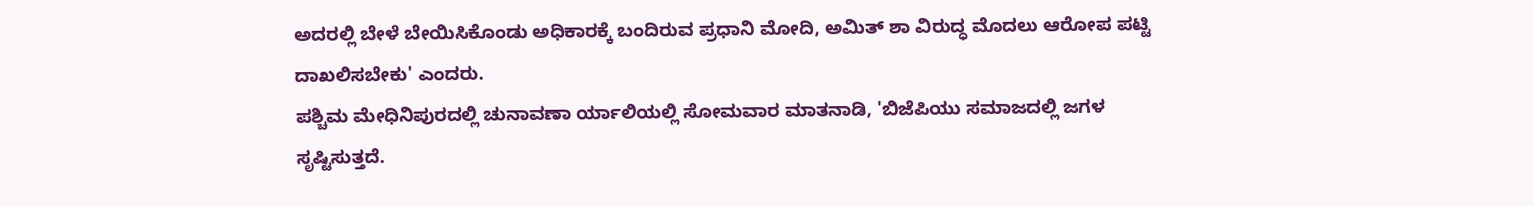ಅದರಲ್ಲಿ ಬೇಳೆ ಬೇಯಿಸಿಕೊಂಡು ಅಧಿಕಾರಕ್ಕೆ ಬಂದಿರುವ ಪ್ರಧಾನಿ ಮೋದಿ, ಅಮಿತ್ ಶಾ ವಿರುದ್ಧ ಮೊದಲು ಆರೋಪ ಪಟ್ಟಿ ದಾಖಲಿಸಬೇಕು' ಎಂದರು.
ಪಶ್ಚಿಮ ಮೇಧಿನಿಪುರದಲ್ಲಿ ಚುನಾವಣಾ ರ್ಯಾಲಿಯಲ್ಲಿ ಸೋಮವಾರ ಮಾತನಾಡಿ, 'ಬಿಜೆಪಿಯು ಸಮಾಜದಲ್ಲಿ ಜಗಳ ಸೃಷ್ಟಿಸುತ್ತದೆ.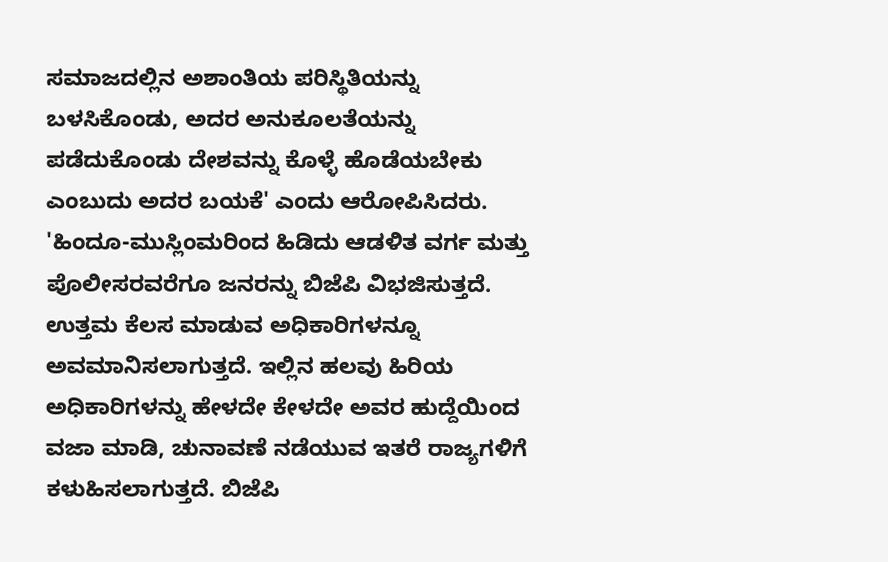ಸಮಾಜದಲ್ಲಿನ ಅಶಾಂತಿಯ ಪರಿಸ್ಥಿತಿಯನ್ನು ಬಳಸಿಕೊಂಡು, ಅದರ ಅನುಕೂಲತೆಯನ್ನು ಪಡೆದುಕೊಂಡು ದೇಶವನ್ನು ಕೊಳ್ಳೆ ಹೊಡೆಯಬೇಕು ಎಂಬುದು ಅದರ ಬಯಕೆ' ಎಂದು ಆರೋಪಿಸಿದರು.
'ಹಿಂದೂ-ಮುಸ್ಲಿಂಮರಿಂದ ಹಿಡಿದು ಆಡಳಿತ ವರ್ಗ ಮತ್ತು ಪೊಲೀಸರವರೆಗೂ ಜನರನ್ನು ಬಿಜೆಪಿ ವಿಭಜಿಸುತ್ತದೆ. ಉತ್ತಮ ಕೆಲಸ ಮಾಡುವ ಅಧಿಕಾರಿಗಳನ್ನೂ ಅವಮಾನಿಸಲಾಗುತ್ತದೆ. ಇಲ್ಲಿನ ಹಲವು ಹಿರಿಯ ಅಧಿಕಾರಿಗಳನ್ನು ಹೇಳದೇ ಕೇಳದೇ ಅವರ ಹುದ್ದೆಯಿಂದ ವಜಾ ಮಾಡಿ, ಚುನಾವಣೆ ನಡೆಯುವ ಇತರೆ ರಾಜ್ಯಗಳಿಗೆ ಕಳುಹಿಸಲಾಗುತ್ತದೆ. ಬಿಜೆಪಿ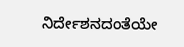ನಿರ್ದೇಶನದಂತೆಯೇ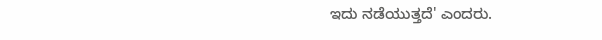ಇದು ನಡೆಯುತ್ತದೆ' ಎಂದರು.